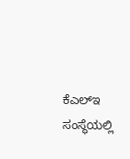ಕೆಎಲ್ಇ ಸಂಸ್ಥೆಯಲ್ಲಿ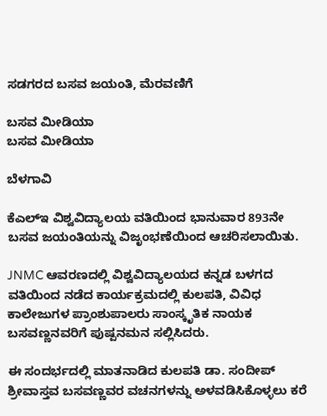ಸಡಗರದ ಬಸವ ಜಯಂತಿ, ಮೆರವಣಿಗೆ

ಬಸವ ಮೀಡಿಯಾ
ಬಸವ ಮೀಡಿಯಾ

ಬೆಳಗಾವಿ

ಕೆಎಲ್ಇ ವಿಶ್ವವಿದ್ಯಾಲಯ ವತಿಯಿಂದ ಭಾನುವಾರ 893ನೇ ಬಸವ ಜಯಂತಿಯನ್ನು ವಿಜೃಂಭಣೆಯಿಂದ ಆಚರಿಸಲಾಯಿತು.

JNMC ಆವರಣದಲ್ಲಿ ವಿಶ್ವವಿದ್ಯಾಲಯದ ಕನ್ನಡ ಬಳಗದ ವತಿಯಿಂದ ನಡೆದ ಕಾರ್ಯಕ್ರಮದಲ್ಲಿ ಕುಲಪತಿ, ವಿವಿಧ ಕಾಲೇಜುಗಳ ಪ್ರಾಂಶುಪಾಲರು ಸಾಂಸ್ಕೃತಿಕ ನಾಯಕ ಬಸವಣ್ಣನವರಿಗೆ ಪುಷ್ಪನಮನ ಸಲ್ಲಿಸಿದರು.

ಈ ಸಂದರ್ಭದಲ್ಲಿ ಮಾತನಾಡಿದ ಕುಲಪತಿ ಡಾ. ಸಂದೀಪ್ ಶ್ರೀವಾಸ್ತವ ಬಸವಣ್ಣವರ ವಚನಗಳನ್ನು ಅಳವಡಿಸಿಕೊಳ್ಳಲು ಕರೆ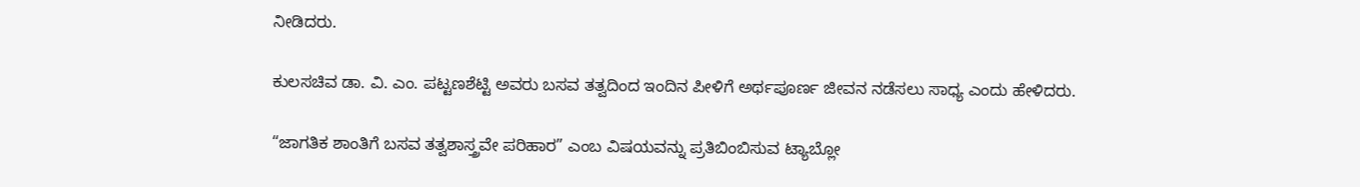ನೀಡಿದರು.

ಕುಲಸಚಿವ ಡಾ. ವಿ. ಎಂ. ಪಟ್ಟಣಶೆಟ್ಟಿ ಅವರು ಬಸವ ತತ್ವದಿಂದ ಇಂದಿನ ಪೀಳಿಗೆ ಅರ್ಥಪೂರ್ಣ ಜೀವನ ನಡೆಸಲು ಸಾಧ್ಯ ಎಂದು ಹೇಳಿದರು.

“ಜಾಗತಿಕ ಶಾಂತಿಗೆ ಬಸವ ತತ್ವಶಾಸ್ತ್ರವೇ ಪರಿಹಾರ” ಎಂಬ ವಿಷಯವನ್ನು ಪ್ರತಿಬಿಂಬಿಸುವ ಟ್ಯಾಬ್ಲೋ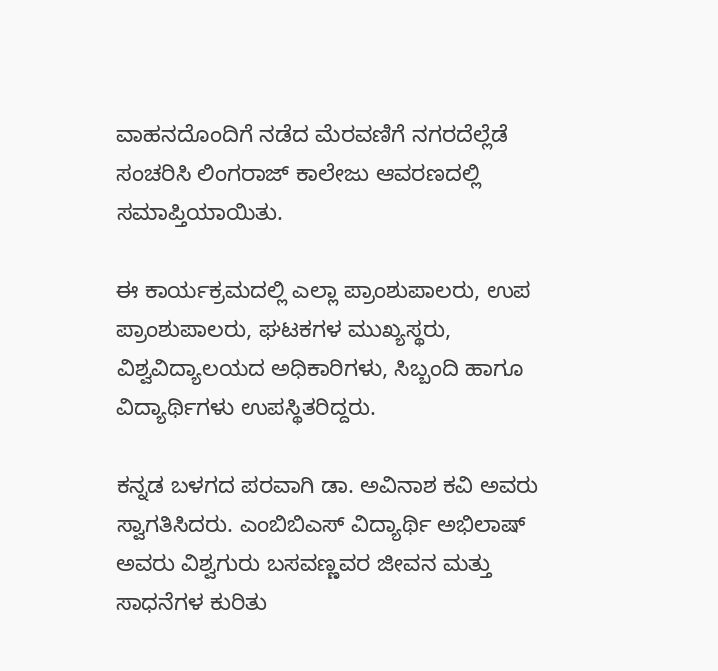ವಾಹನದೊಂದಿಗೆ ನಡೆದ ಮೆರವಣಿಗೆ ನಗರದೆಲ್ಲೆಡೆ ಸಂಚರಿಸಿ ಲಿಂಗರಾಜ್ ಕಾಲೇಜು ಆವರಣದಲ್ಲಿ ಸಮಾಪ್ತಿಯಾಯಿತು.

ಈ ಕಾರ್ಯಕ್ರಮದಲ್ಲಿ ಎಲ್ಲಾ ಪ್ರಾಂಶುಪಾಲರು, ಉಪ ಪ್ರಾಂಶುಪಾಲರು, ಘಟಕಗಳ ಮುಖ್ಯಸ್ಥರು, ವಿಶ್ವವಿದ್ಯಾಲಯದ ಅಧಿಕಾರಿಗಳು, ಸಿಬ್ಬಂದಿ ಹಾಗೂ ವಿದ್ಯಾರ್ಥಿಗಳು ಉಪಸ್ಥಿತರಿದ್ದರು.

ಕನ್ನಡ ಬಳಗದ ಪರವಾಗಿ ಡಾ. ಅವಿನಾಶ ಕವಿ ಅವರು ಸ್ವಾಗತಿಸಿದರು. ಎಂಬಿಬಿಎಸ್ ವಿದ್ಯಾರ್ಥಿ ಅಭಿಲಾಷ್ ಅವರು ವಿಶ್ವಗುರು ಬಸವಣ್ಣವರ ಜೀವನ ಮತ್ತು ಸಾಧನೆಗಳ ಕುರಿತು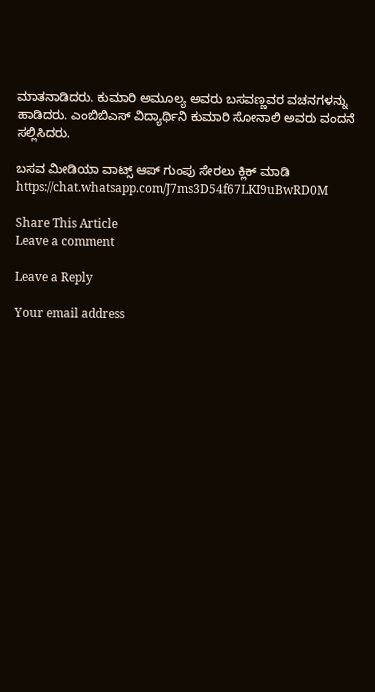ಮಾತನಾಡಿದರು. ಕುಮಾರಿ ಅಮೂಲ್ಯ ಅವರು ಬಸವಣ್ಣವರ ವಚನಗಳನ್ನು ಹಾಡಿದರು. ಎಂಬಿಬಿಎಸ್ ವಿದ್ಯಾರ್ಥಿನಿ ಕುಮಾರಿ ಸೋನಾಲಿ ಅವರು ವಂದನೆ ಸಲ್ಲಿಸಿದರು.

ಬಸವ ಮೀಡಿಯಾ ವಾಟ್ಸ್ ಆಪ್ ಗುಂಪು ಸೇರಲು ಕ್ಲಿಕ್ ಮಾಡಿ
https://chat.whatsapp.com/J7ms3D54f67LKI9uBwRD0M

Share This Article
Leave a comment

Leave a Reply

Your email address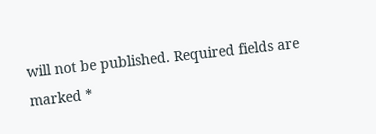will not be published. Required fields are marked *